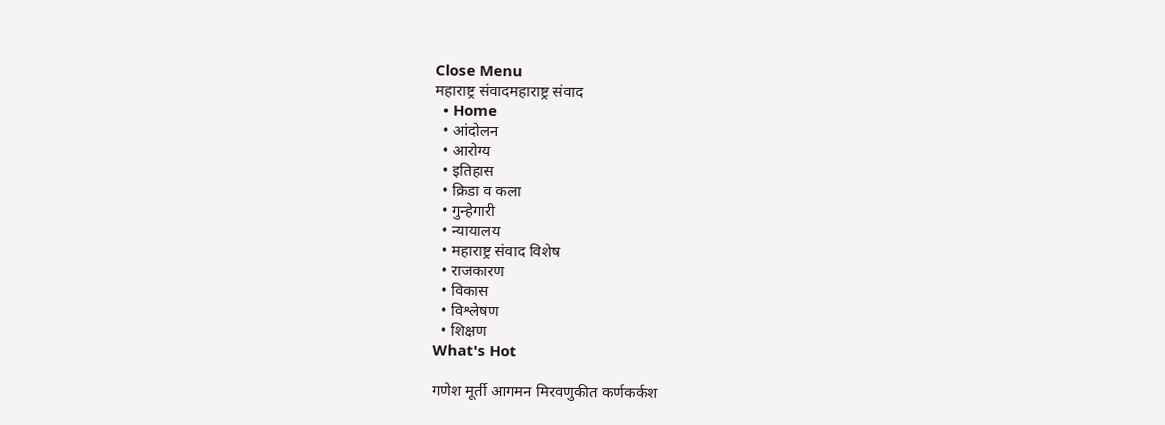Close Menu
महाराष्ट्र संवादमहाराष्ट्र संवाद
  • Home
  • आंदोलन
  • आरोग्य
  • इतिहास
  • क्रिडा व कला
  • गुन्हेगारी
  • न्यायालय
  • महाराष्ट्र संवाद विशेष
  • राजकारण
  • विकास
  • विश्लेषण
  • शिक्षण
What's Hot

गणेश मूर्ती आगमन मिरवणुकीत कर्णकर्कश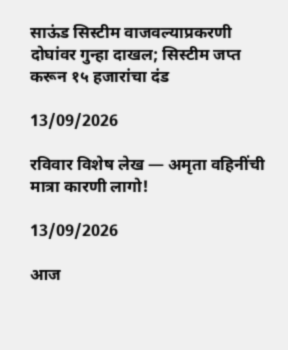साऊंड सिस्टीम वाजवल्याप्रकरणी दोघांवर गुन्हा दाखल; सिस्टीम जप्त करून १५ हजारांचा दंड

13/09/2026

रविवार विशेष लेख — अमृता वहिनींची मात्रा कारणी लागो!

13/09/2026

आज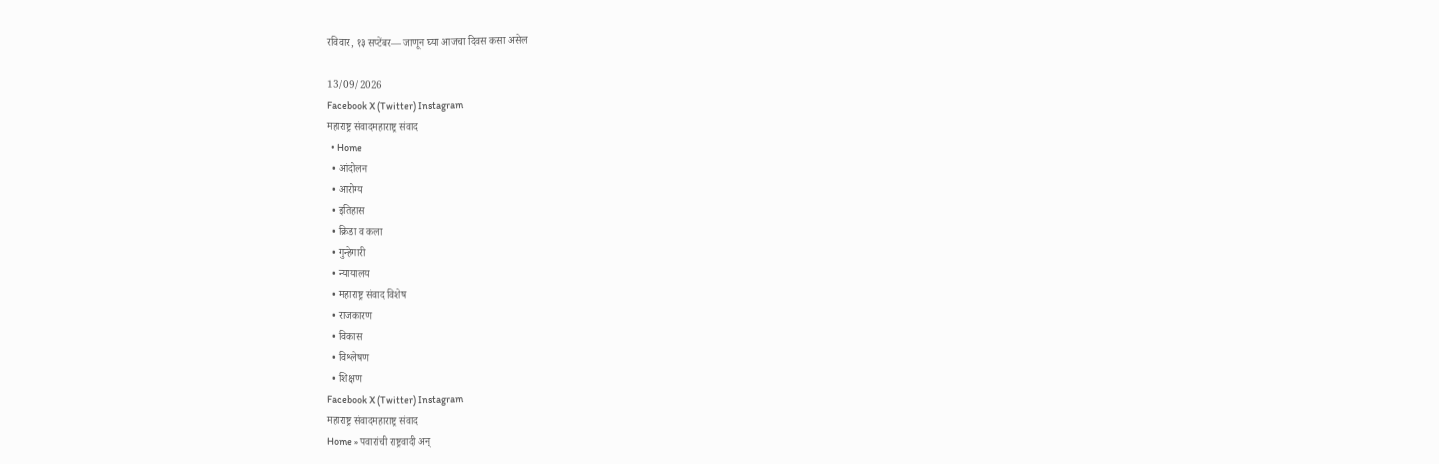रविवार, १३ सप्टेंबर— जाणून घ्या आजचा दिवस कसा असेल

13/09/2026
Facebook X (Twitter) Instagram
महाराष्ट्र संवादमहाराष्ट्र संवाद
  • Home
  • आंदोलन
  • आरोग्य
  • इतिहास
  • क्रिडा व कला
  • गुन्हेगारी
  • न्यायालय
  • महाराष्ट्र संवाद विशेष
  • राजकारण
  • विकास
  • विश्लेषण
  • शिक्षण
Facebook X (Twitter) Instagram
महाराष्ट्र संवादमहाराष्ट्र संवाद
Home » पवारांची राष्ट्रवादी अन्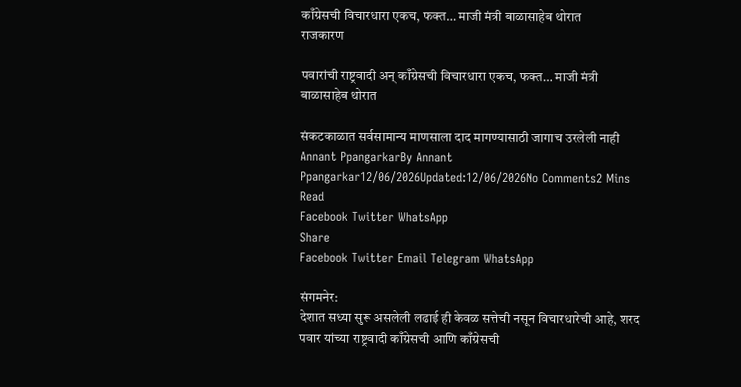काँग्रेसची विचारधारा एकच, फक्त… माजी मंत्री बाळासाहेब थोरात
राजकारण

पवारांची राष्ट्रवादी अन् काँग्रेसची विचारधारा एकच, फक्त… माजी मंत्री बाळासाहेब थोरात

संकटकाळात सर्वसामान्य माणसाला दाद मागण्यासाठी जागाच उरलेली नाही
Annant PpangarkarBy Annant Ppangarkar12/06/2026Updated:12/06/2026No Comments2 Mins Read
Facebook Twitter WhatsApp
Share
Facebook Twitter Email Telegram WhatsApp

संगमनेर:
देशात सध्या सुरू असलेली लढाई ही केवळ सत्तेची नसून विचारधारेची आहे, शरद पवार यांच्या राष्ट्रवादी काँग्रेसची आणि काँग्रेसची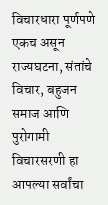विचारधारा पूर्णपणे एकच असून राज्यघटना, संतांचे विचार, बहुजन समाज आणि पुरोगामी विचारसरणी हा आपल्या सर्वांचा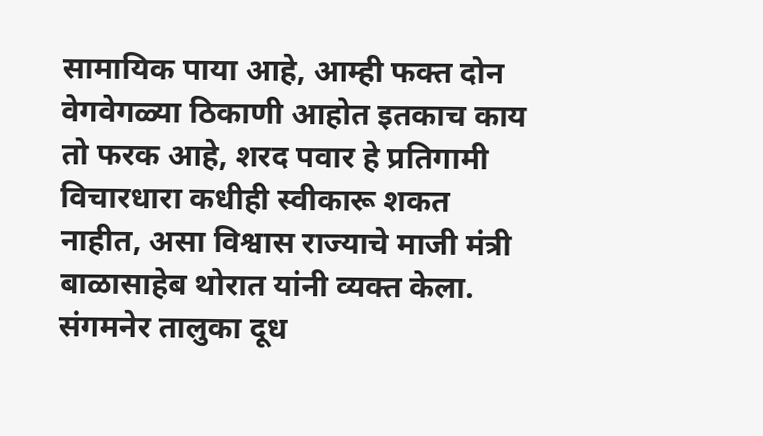सामायिक पाया आहे, आम्ही फक्त दोन वेगवेगळ्या ठिकाणी आहोत इतकाच काय तो फरक आहे, शरद पवार हे प्रतिगामी विचारधारा कधीही स्वीकारू शकत नाहीत, असा विश्वास राज्याचे माजी मंत्री बाळासाहेब थोरात यांनी व्यक्त केला.
संगमनेर तालुका दूध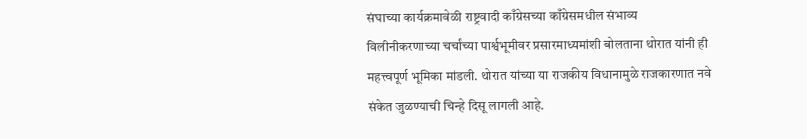संघाच्या कार्यक्रमावेळी राष्ट्रवादी काँग्रेसच्या काँग्रेसमधील संभाव्य विलीनीकरणाच्या चर्चांच्या पार्श्वभूमीवर प्रसारमाध्यमांशी बोलताना थोरात यांनी ही महत्त्वपूर्ण भूमिका मांडली. थोरात यांच्या या राजकीय विधानामुळे राजकारणात नवे संकेत जुळण्याची चिन्हे दिसू लागली आहे.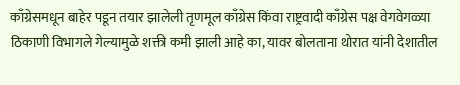काँग्रेसमधून बाहेर पडून तयार झालेली तृणमूल काँग्रेस किंवा राष्ट्रवादी काँग्रेस पक्ष वेगवेगळ्या ठिकाणी विभागले गेल्यामुळे शक्ती कमी झाली आहे का, यावर बोलताना थोरात यांनी देशातील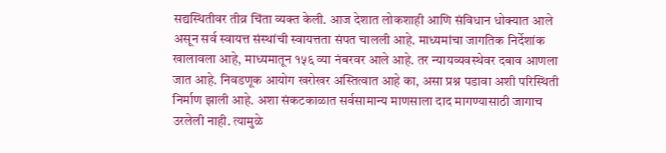सद्यस्थितीवर तीव्र चिंता व्यक्त केली. आज देशात लोकशाही आणि संविधान धोक्यात आले असून सर्व स्वायत्त संस्थांची स्वायत्तता संपत चालली आहे. माध्यमांचा जागतिक निर्देशांक खालावला आहे, माध्यमातून १५६ व्या नंबरवर आले आहे. तर न्यायव्यवस्थेवर दबाव आणला जात आहे. निवडणूक आयोग खरोखर अस्तित्वात आहे का, असा प्रश्न पडावा अशी परिस्थिती निर्माण झाली आहे. अशा संकटकाळात सर्वसामान्य माणसाला दाद मागण्यासाठी जागाच उरलेली नाही. त्यामुळे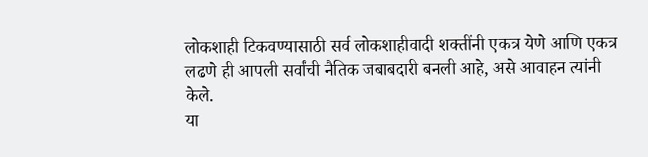लोकशाही टिकवण्यासाठी सर्व लोकशाहीवादी शक्तींनी एकत्र येणे आणि एकत्र लढणे ही आपली सर्वांची नैतिक जबाबदारी बनली आहे, असे आवाहन त्यांनी केले.
या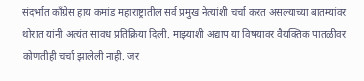संदर्भात काँग्रेस हाय कमांड महाराष्ट्रातील सर्व प्रमुख नेत्यांशी चर्चा करत असल्याच्या बातम्यांवर थोरात यांनी अत्यंत सावध प्रतिक्रिया दिली. माझ्याशी अद्याप या विषयावर वैयक्तिक पातळीवर कोणतीही चर्चा झालेली नाही. जर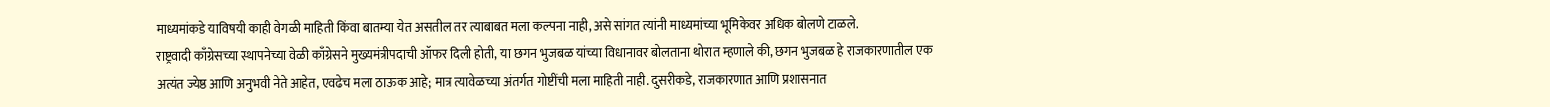माध्यमांकडे याविषयी काही वेगळी माहिती किंवा बातम्या येत असतील तर त्याबाबत मला कल्पना नाही, असे सांगत त्यांनी माध्यमांच्या भूमिकेवर अधिक बोलणे टाळले.
राष्ट्रवादी काँग्रेसच्या स्थापनेच्या वेळी काँग्रेसने मुख्यमंत्रीपदाची ऑफर दिली होती, या छगन भुजबळ यांच्या विधानावर बोलताना थोरात म्हणाले की, छगन भुजबळ हे राजकारणातील एक अत्यंत ज्येष्ठ आणि अनुभवी नेते आहेत, एवढेच मला ठाऊक आहे; मात्र त्यावेळच्या अंतर्गत गोष्टींची मला माहिती नाही. दुसरीकडे, राजकारणात आणि प्रशासनात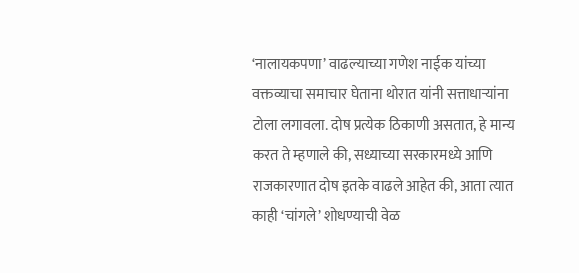‘नालायकपणा’ वाढल्याच्या गणेश नाईक यांच्या वक्तव्याचा समाचार घेताना थोरात यांनी सत्ताधाऱ्यांना टोला लगावला. दोष प्रत्येक ठिकाणी असतात, हे मान्य करत ते म्हणाले की, सध्याच्या सरकारमध्ये आणि राजकारणात दोष इतके वाढले आहेत की, आता त्यात काही ‘चांगले’ शोधण्याची वेळ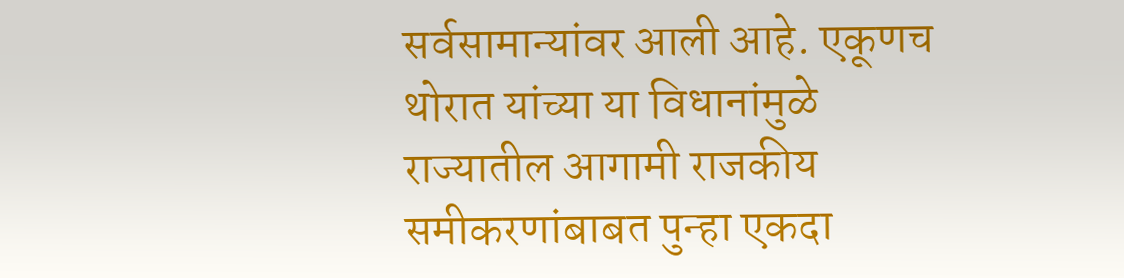सर्वसामान्यांवर आली आहे. एकूणच थोरात यांच्या या विधानांमुळे राज्यातील आगामी राजकीय समीकरणांबाबत पुन्हा एकदा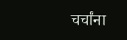चर्चांना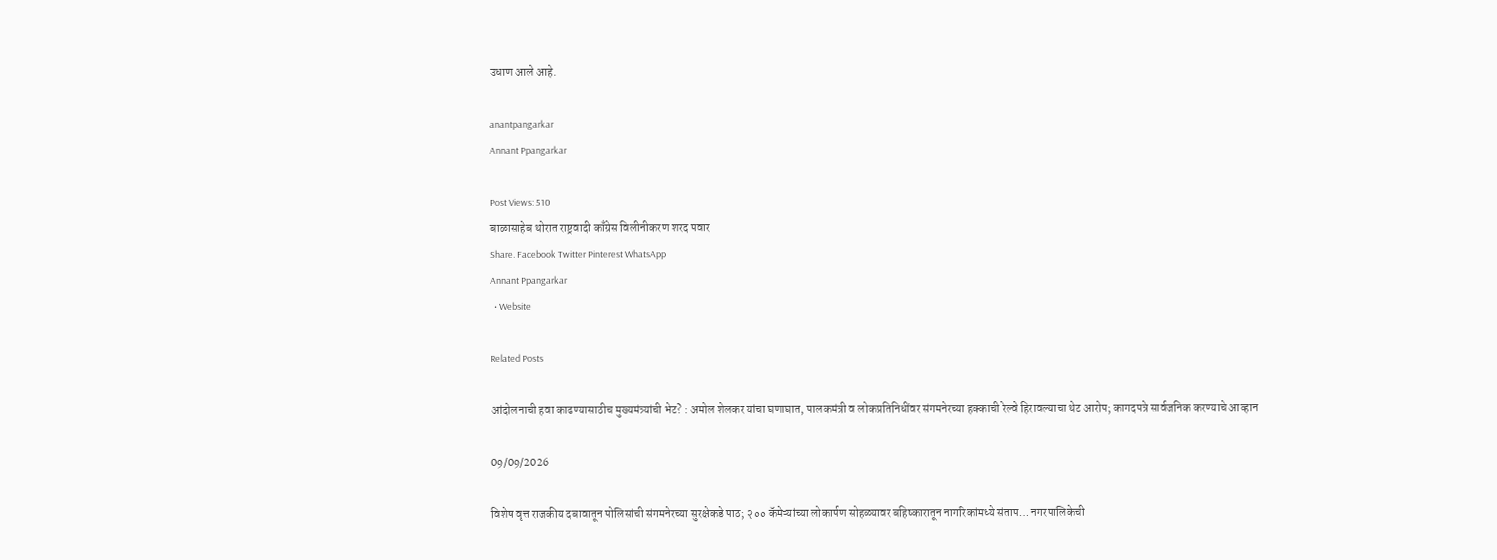उधाण आले आहे.

anantpangarkar
Annant Ppangarkar

Post Views: 510
बाळासाहेब थोरात राष्ट्रवादी काँग्रेस विलीनीकरण शरद पवार
Share. Facebook Twitter Pinterest WhatsApp
Annant Ppangarkar
  • Website

Related Posts

आंदोलनाची हवा काढण्यासाठीच मुख्यमंत्र्यांची भेट? : अमोल शेलकर यांचा घणाघात, पालकमंत्री व लोकप्रतिनिधींवर संगमनेरच्या हक्काची रेल्वे हिरावल्याचा थेट आरोप; कागदपत्रे सार्वजनिक करण्याचे आव्हान

09/09/2026

विशेष वृत्त राजकीय दबावातून पोलिसांची संगमनेरच्या सुरक्षेकडे पाठ; २०० कॅमेऱ्यांच्या लोकार्पण सोहळ्यावर बहिष्कारातून नागरिकांमध्ये संताप… नगरपालिकेची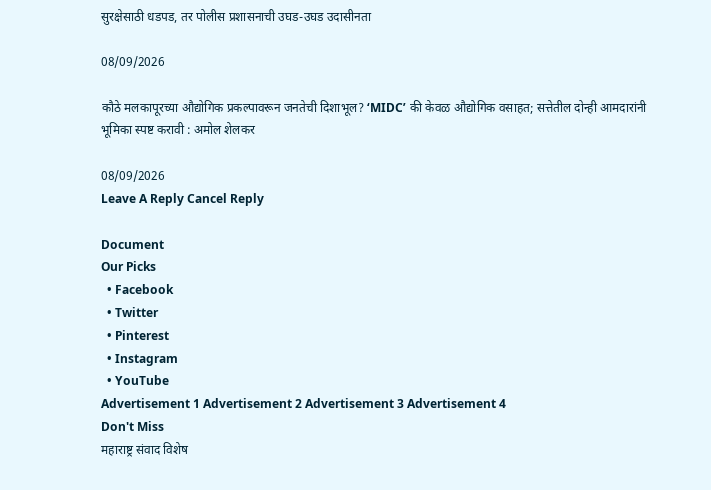सुरक्षेसाठी धडपड, तर पोलीस प्रशासनाची उघड-उघड उदासीनता

08/09/2026

कौठे मलकापूरच्या औद्योगिक प्रकल्पावरून जनतेची दिशाभूल? ‘MIDC’ की केवळ औद्योगिक वसाहत; सत्तेतील दोन्ही आमदारांनी भूमिका स्पष्ट करावी : अमोल शेलकर

08/09/2026
Leave A Reply Cancel Reply

Document
Our Picks
  • Facebook
  • Twitter
  • Pinterest
  • Instagram
  • YouTube
Advertisement 1 Advertisement 2 Advertisement 3 Advertisement 4
Don't Miss
महाराष्ट्र संवाद विशेष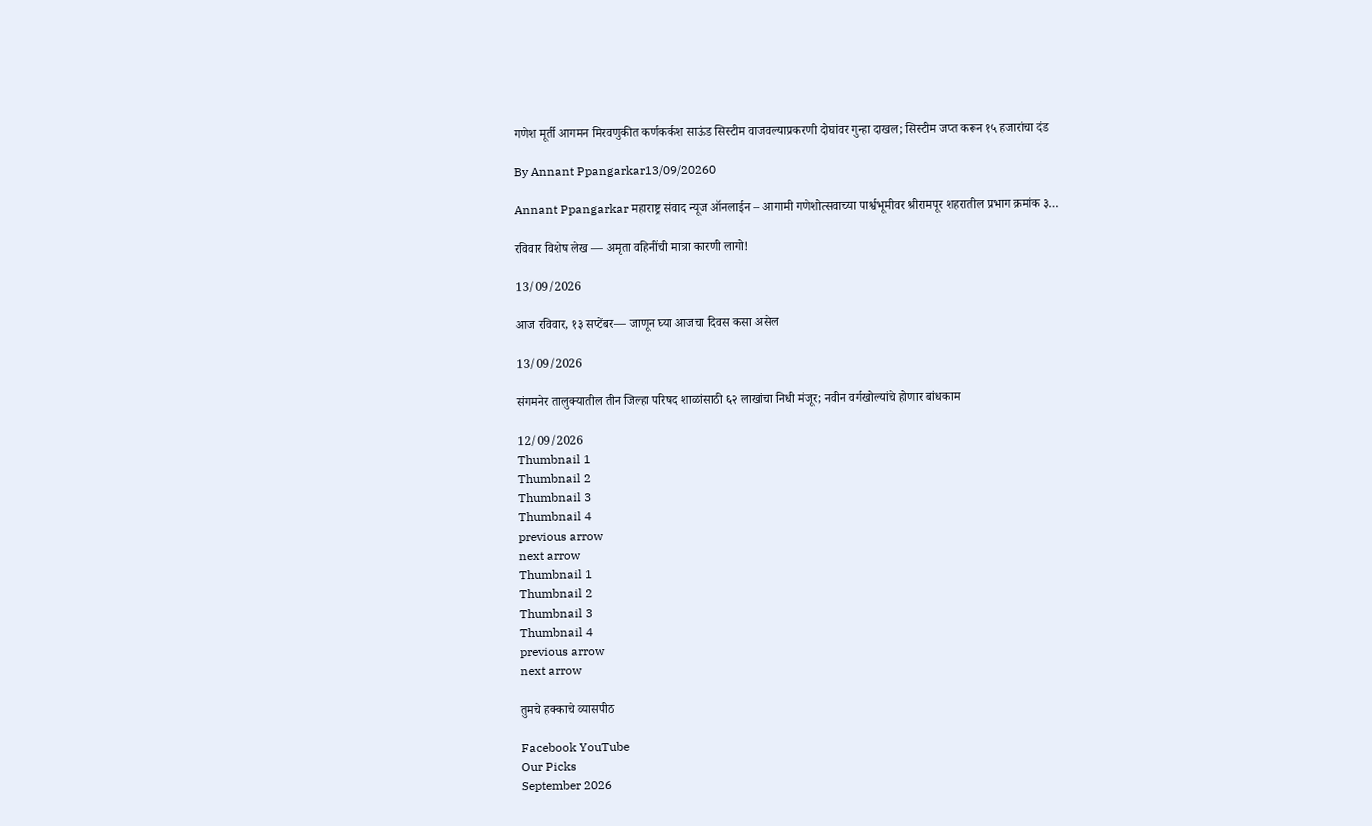गणेश मूर्ती आगमन मिरवणुकीत कर्णकर्कश साऊंड सिस्टीम वाजवल्याप्रकरणी दोघांवर गुन्हा दाखल; सिस्टीम जप्त करून १५ हजारांचा दंड

By Annant Ppangarkar13/09/20260

Annant Ppangarkar महाराष्ट्र संवाद न्यूज ऑनलाईन – आगामी गणेशोत्सवाच्या पार्श्वभूमीवर श्रीरामपूर शहरातील प्रभाग क्रमांक ३…

रविवार विशेष लेख — अमृता वहिनींची मात्रा कारणी लागो!

13/09/2026

आज रविवार, १३ सप्टेंबर— जाणून घ्या आजचा दिवस कसा असेल

13/09/2026

संगमनेर तालुक्यातील तीन जिल्हा परिषद शाळांसाठी ६२ लाखांचा निधी मंजूर; नवीन वर्गखोल्यांचे होणार बांधकाम

12/09/2026
Thumbnail 1
Thumbnail 2
Thumbnail 3
Thumbnail 4
previous arrow
next arrow
Thumbnail 1
Thumbnail 2
Thumbnail 3
Thumbnail 4
previous arrow
next arrow

तुमचे हक्काचे व्यासपीठ

Facebook YouTube
Our Picks
September 2026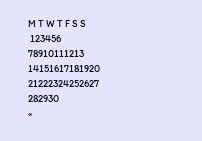M T W T F S S
 123456
78910111213
14151617181920
21222324252627
282930
«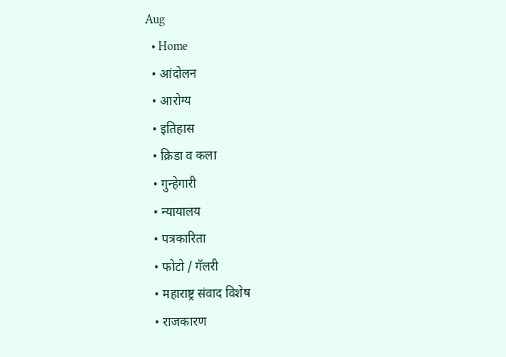Aug
  • Home
  • आंदोलन
  • आरोग्य
  • इतिहास
  • क्रिडा व कला
  • गुन्हेगारी
  • न्यायालय
  • पत्रकारिता
  • फोटो / गॅलरी
  • महाराष्ट्र संवाद विशेष
  • राजकारण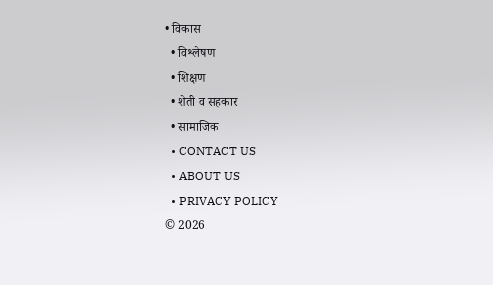• विकास
  • विश्लेषण
  • शिक्षण
  • शेती व सहकार
  • सामाजिक
  • CONTACT US
  • ABOUT US
  • PRIVACY POLICY
© 2026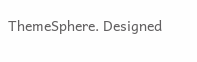ThemeSphere. Designed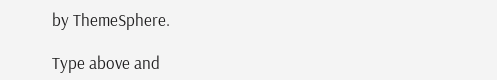by ThemeSphere.

Type above and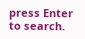press Enter to search.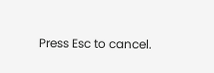Press Esc to cancel.